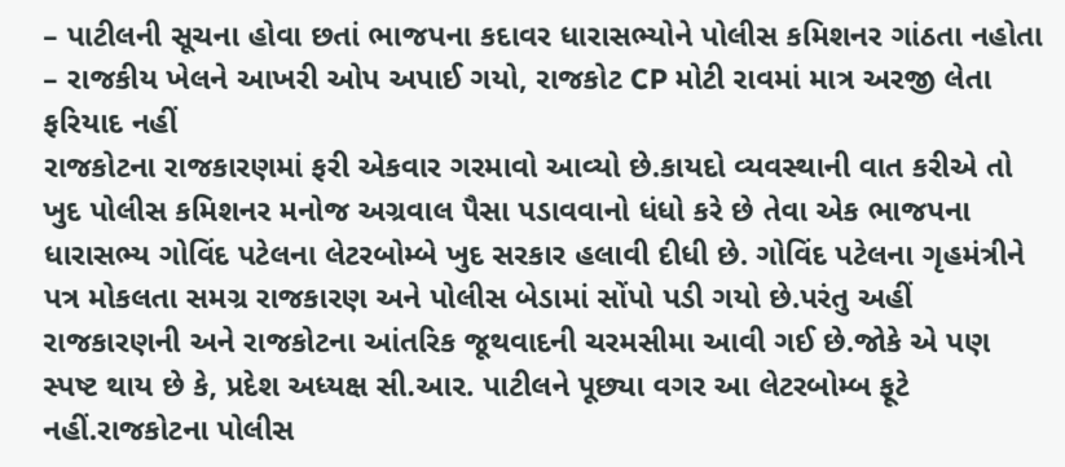– પાટીલની સૂચના હોવા છતાં ભાજપના કદાવર ધારાસભ્યોને પોલીસ કમિશનર ગાંઠતા નહોતા
– રાજકીય ખેલને આખરી ઓપ અપાઈ ગયો, રાજકોટ CP મોટી રાવમાં માત્ર અરજી લેતા ફરિયાદ નહીં
રાજકોટના રાજકારણમાં ફરી એકવાર ગરમાવો આવ્યો છે.કાયદો વ્યવસ્થાની વાત કરીએ તો ખુદ પોલીસ કમિશનર મનોજ અગ્રવાલ પૈસા પડાવવાનો ધંધો કરે છે તેવા એક ભાજપના ધારાસભ્ય ગોવિંદ પટેલના લેટરબોમ્બે ખુદ સરકાર હલાવી દીધી છે. ગોવિંદ પટેલના ગૃહમંત્રીને પત્ર મોકલતા સમગ્ર રાજકારણ અને પોલીસ બેડામાં સોંપો પડી ગયો છે.પરંતુ અહીં રાજકારણની અને રાજકોટના આંતરિક જૂથવાદની ચરમસીમા આવી ગઈ છે.જોકે એ પણ સ્પષ્ટ થાય છે કે, પ્રદેશ અધ્યક્ષ સી.આર. પાટીલને પૂછ્યા વગર આ લેટરબોમ્બ ફૂટે નહીં.રાજકોટના પોલીસ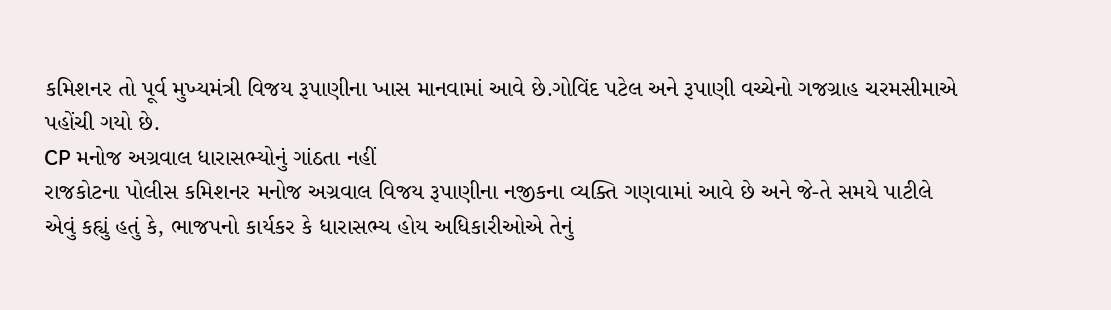કમિશનર તો પૂર્વ મુખ્યમંત્રી વિજય રૂપાણીના ખાસ માનવામાં આવે છે.ગોવિંદ પટેલ અને રૂપાણી વચ્ચેનો ગજગ્રાહ ચરમસીમાએ પહોંચી ગયો છે.
CP મનોજ અગ્રવાલ ધારાસભ્યોનું ગાંઠતા નહીં
રાજકોટના પોલીસ કમિશનર મનોજ અગ્રવાલ વિજય રૂપાણીના નજીકના વ્યક્તિ ગણવામાં આવે છે અને જે-તે સમયે પાટીલે એવું કહ્યું હતું કે, ભાજપનો કાર્યકર કે ધારાસભ્ય હોય અધિકારીઓએ તેનું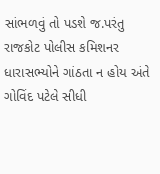સાંભળવું તો પડશે જ.પરંતુ રાજકોટ પોલીસ કમિશનર ધારાસભ્યોને ગાંઠતા ન હોય અંતે ગોવિંદ પટેલે સીધી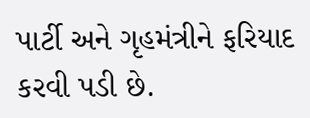પાર્ટી અને ગૃહમંત્રીને ફરિયાદ કરવી પડી છે.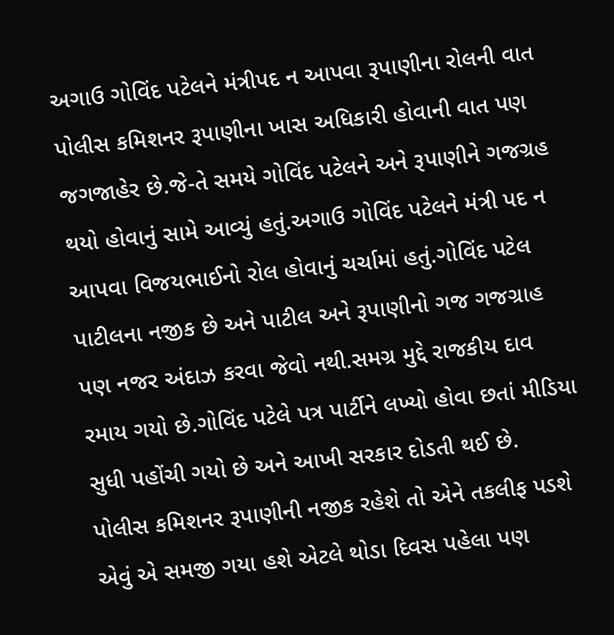અગાઉ ગોવિંદ પટેલને મંત્રીપદ ન આપવા રૂપાણીના રોલની વાત
પોલીસ કમિશનર રૂપાણીના ખાસ અધિકારી હોવાની વાત પણ જગજાહેર છે.જે-તે સમયે ગોવિંદ પટેલને અને રૂપાણીને ગજગ્રહ થયો હોવાનું સામે આવ્યું હતું.અગાઉ ગોવિંદ પટેલને મંત્રી પદ ન આપવા વિજયભાઈનો રોલ હોવાનું ચર્ચામાં હતું.ગોવિંદ પટેલ પાટીલના નજીક છે અને પાટીલ અને રૂપાણીનો ગજ ગજગ્રાહ પણ નજર અંદાઝ કરવા જેવો નથી.સમગ્ર મુદ્દે રાજકીય દાવ રમાય ગયો છે.ગોવિંદ પટેલે પત્ર પાર્ટીને લખ્યો હોવા છતાં મીડિયા સુધી પહોંચી ગયો છે અને આખી સરકાર દોડતી થઈ છે.
પોલીસ કમિશનર રૂપાણીની નજીક રહેશે તો એને તકલીફ પડશે એવું એ સમજી ગયા હશે એટલે થોડા દિવસ પહેલા પણ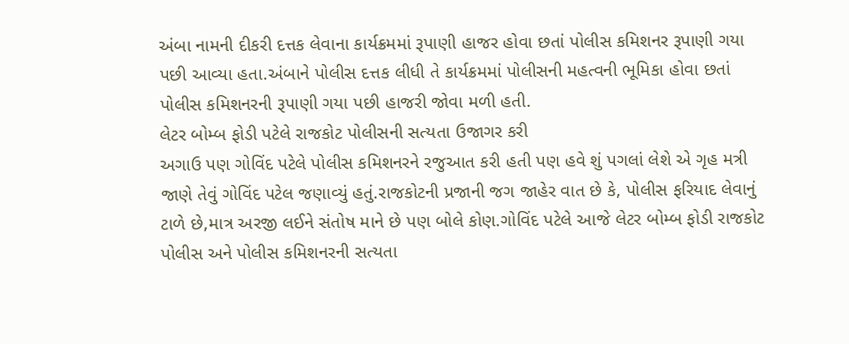અંબા નામની દીકરી દત્તક લેવાના કાર્યક્રમમાં રૂપાણી હાજર હોવા છતાં પોલીસ કમિશનર રૂપાણી ગયા પછી આવ્યા હતા.અંબાને પોલીસ દત્તક લીધી તે કાર્યક્રમમાં પોલીસની મહત્વની ભૂમિકા હોવા છતાં પોલીસ કમિશનરની રૂપાણી ગયા પછી હાજરી જોવા મળી હતી.
લેટર બોમ્બ ફોડી પટેલે રાજકોટ પોલીસની સત્યતા ઉજાગર કરી
અગાઉ પણ ગોવિંદ પટેલે પોલીસ કમિશનરને રજુઆત કરી હતી પણ હવે શું પગલાં લેશે એ ગૃહ મત્રી જાણે તેવું ગોવિંદ પટેલ જણાવ્યું હતું.રાજકોટની પ્રજાની જગ જાહેર વાત છે કે, પોલીસ ફરિયાદ લેવાનું ટાળે છે,માત્ર અરજી લઈને સંતોષ માને છે પણ બોલે કોણ.ગોવિંદ પટેલે આજે લેટર બોમ્બ ફોડી રાજકોટ પોલીસ અને પોલીસ કમિશનરની સત્યતા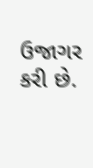ઉજાગર કરી છે.